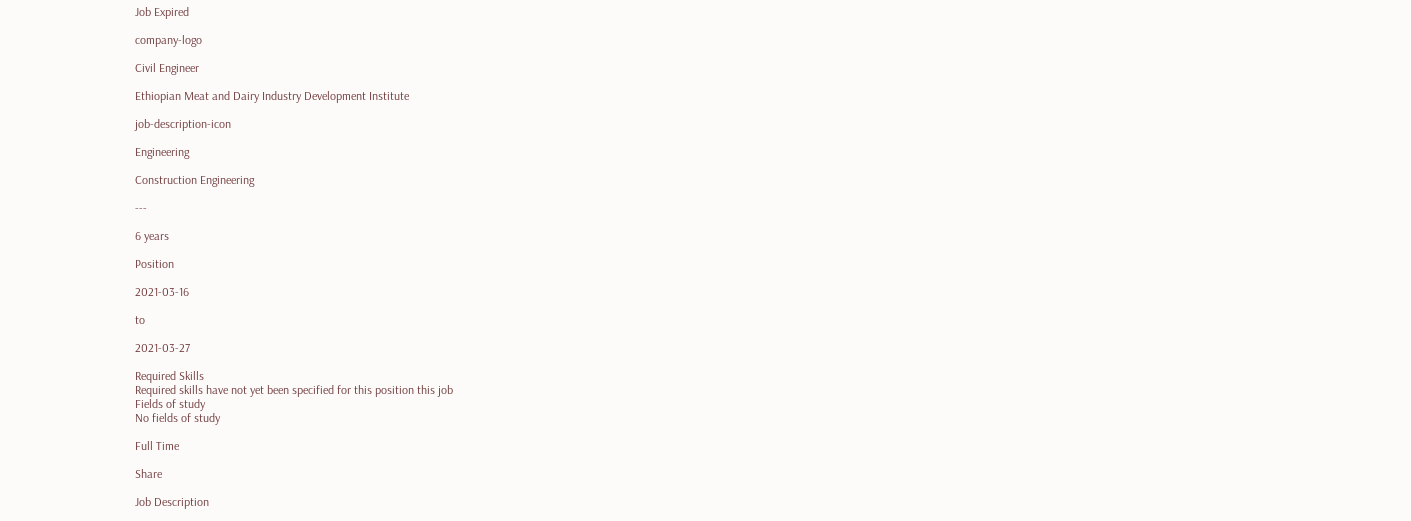Job Expired

company-logo

Civil Engineer

Ethiopian Meat and Dairy Industry Development Institute

job-description-icon

Engineering

Construction Engineering

---

6 years

Position

2021-03-16

to

2021-03-27

Required Skills
Required skills have not yet been specified for this position this job
Fields of study
No fields of study

Full Time

Share

Job Description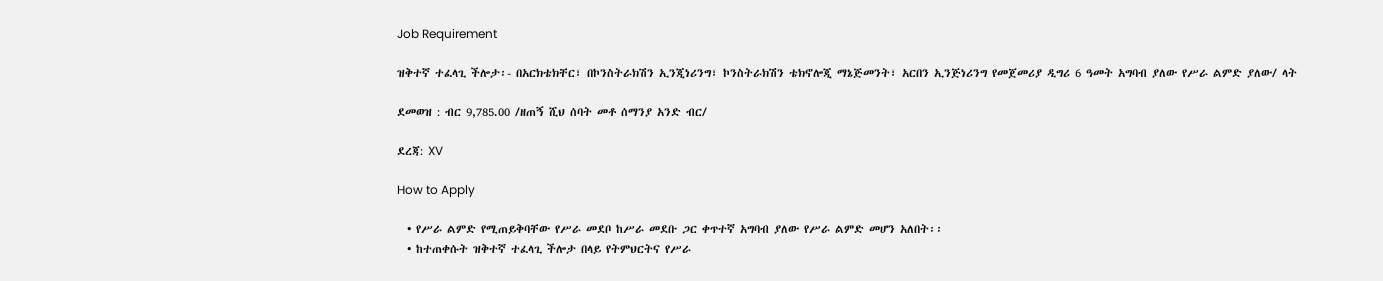Job Requirement

ዝቅተኛ ተፈላጊ ችሎታ፡- በአርክቴክቸር፣ በኮንስትራክሽን ኢንጂነሪንግ፣ ኮንስትራክሽን ቴክኖሎጂ ማኔጅመንት፣ አርበን ኢንጅነሪንግ የመጀመሪያ ዲግሪ 6 ዓመት አግባብ ያለው የሥራ ልምድ ያለው/ ላት

ደመወዝ : ብር 9,785.00 /ዘጠኝ ሺህ ሰባት መቶ ሰማንያ አንድ ብር/

ደረጃ: XV

How to Apply

  • የሥራ ልምድ የሚጠይቅባቸው የሥራ መደቦ ከሥራ መደቡ ጋር ቀጥተኛ አግባብ ያለው የሥራ ልምድ መሆን አለበት፡፡
  • ከተጠቀሱት ዝቅተኛ ተፈላጊ ችሎታ በላይ የትምህርትና የሥራ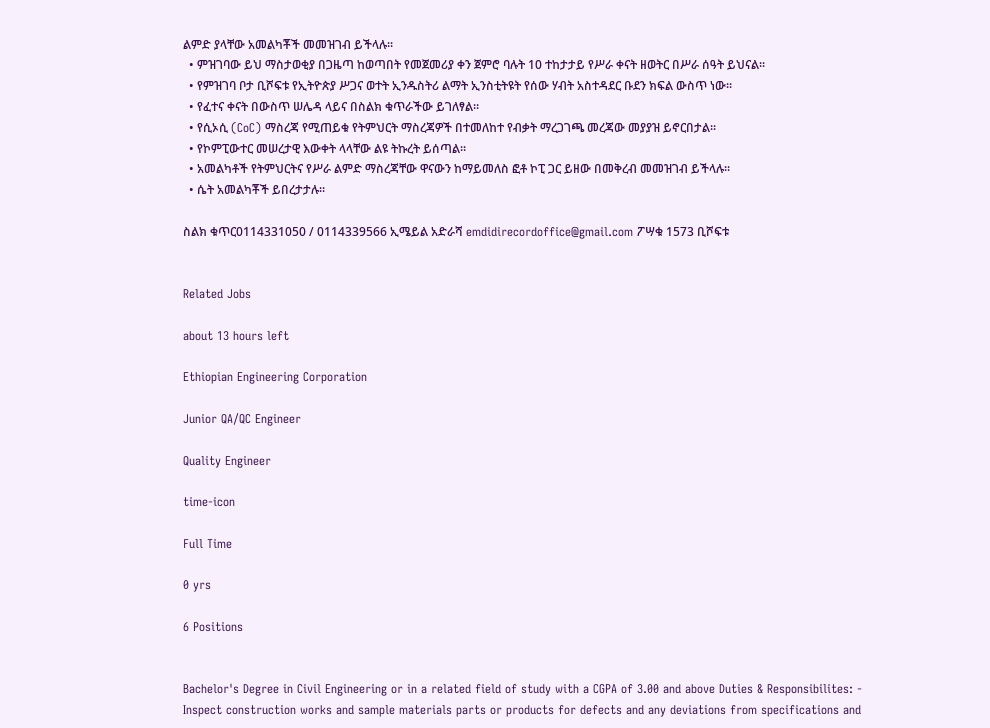ልምድ ያላቸው አመልካቾች መመዝገብ ይችላሉ፡፡
  • ምዝገባው ይህ ማስታወቂያ በጋዜጣ ከወጣበት የመጀመሪያ ቀን ጀምሮ ባሉት 10 ተከታታይ የሥራ ቀናት ዘወትር በሥራ ሰዓት ይህናል፡፡
  • የምዝገባ ቦታ ቢሾፍቱ የኢትዮጵያ ሥጋና ወተት ኢንዱስትሪ ልማት ኢንስቲትዩት የሰው ሃብት አስተዳደር ቡደን ክፍል ውስጥ ነው፡፡
  • የፈተና ቀናት በውስጥ ሠሌዳ ላይና በስልክ ቁጥራችው ይገለፃል፡፡
  • የሲኦሲ (CoC) ማስረጃ የሚጠይቁ የትምህርት ማስረጃዎች በተመለከተ የብቃት ማረጋገጫ መረጃው መያያዝ ይኖርበታል፡፡
  • የኮምፒውተር መሠረታዊ እውቀት ላላቸው ልዩ ትኩረት ይሰጣል፡፡
  • አመልካቶች የትምህርትና የሥራ ልምድ ማስረጃቸው ዋናውን ከማይመለስ ፎቶ ኮፒ ጋር ይዘው በመቅረብ መመዝገብ ይችላሉ፡፡
  • ሴት አመልካቾች ይበረታታሉ፡፡

ስልክ ቁጥር0114331050 / 0114339566 ኢሜይል አድራሻ emdidirecordoffice@gmail.com ፖሣቁ 1573 ቢሾፍቱ


Related Jobs

about 13 hours left

Ethiopian Engineering Corporation

Junior QA/QC Engineer

Quality Engineer

time-icon

Full Time

0 yrs

6 Positions


Bachelor's Degree in Civil Engineering or in a related field of study with a CGPA of 3.00 and above Duties & Responsibilites: - Inspect construction works and sample materials parts or products for defects and any deviations from specifications and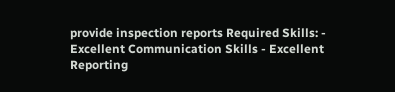provide inspection reports Required Skills: - Excellent Communication Skills - Excellent Reporting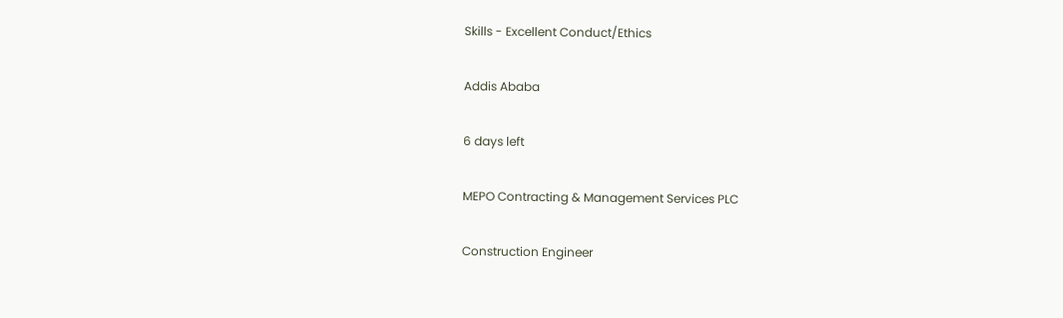Skills - Excellent Conduct/Ethics

Addis Ababa

6 days left

MEPO Contracting & Management Services PLC

Construction Engineer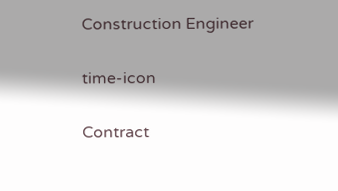Construction Engineer

time-icon

Contract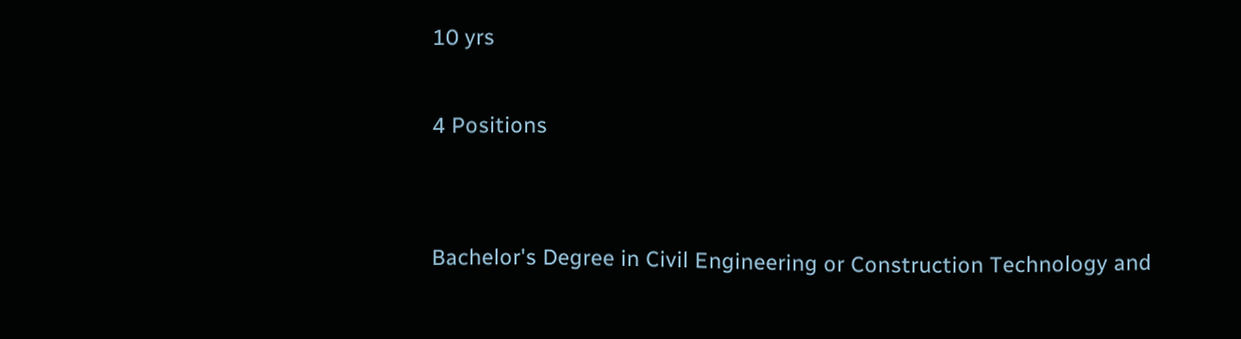10 yrs

4 Positions


Bachelor's Degree in Civil Engineering or Construction Technology and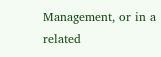Management, or in a related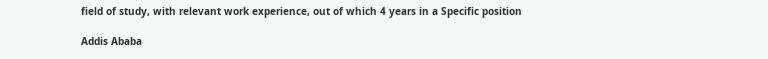field of study, with relevant work experience, out of which 4 years in a Specific position

Addis Ababa